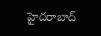హైదరాబాద్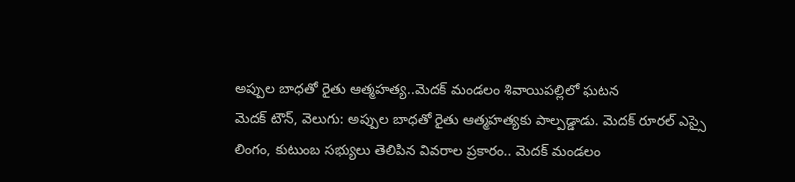అప్పుల బాధతో రైతు ఆత్మహత్య..మెదక్ మండలం శివాయిపల్లిలో ఘటన
మెదక్ టౌన్, వెలుగు: అప్పుల బాధతో రైతు ఆత్మహత్యకు పాల్పడ్డాడు. మెదక్ రూరల్ ఎస్సై లింగం, కుటుంబ సభ్యులు తెలిపిన వివరాల ప్రకారం.. మెదక్ మండలం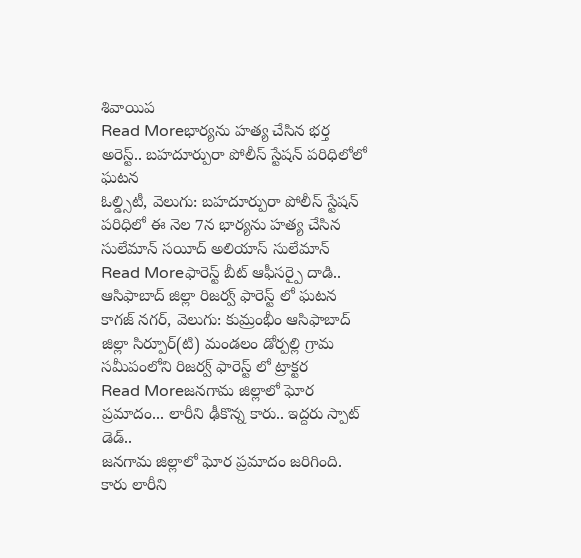శివాయిప
Read Moreభార్యను హత్య చేసిన భర్త అరెస్ట్.. బహదూర్పురా పోలీస్ స్టేషన్ పరిధిలోలో ఘటన
ఓల్డ్సిటీ, వెలుగు: బహదూర్పురా పోలీస్ స్టేషన్ పరిధిలో ఈ నెల 7న భార్యను హత్య చేసిన సులేమాన్ సయీద్ అలియాస్ సులేమాన్
Read Moreఫారెస్ట్ బీట్ ఆఫీసర్పై దాడి.. ఆసిఫాబాద్ జిల్లా రిజర్వ్ ఫారెస్ట్ లో ఘటన
కాగజ్ నగర్, వెలుగు: కుమ్రంభీం ఆసిఫాబాద్ జిల్లా సిర్పూర్(టి) మండలం డోర్పల్లి గ్రామ సమీపంలోని రిజర్వ్ ఫారెస్ట్ లో ట్రాక్టర
Read Moreజనగామ జిల్లాలో ఘోర ప్రమాదం... లారీని ఢీకొన్న కారు.. ఇద్దరు స్పాట్ డెడ్..
జనగామ జిల్లాలో ఘోర ప్రమాదం జరిగింది. కారు లారీని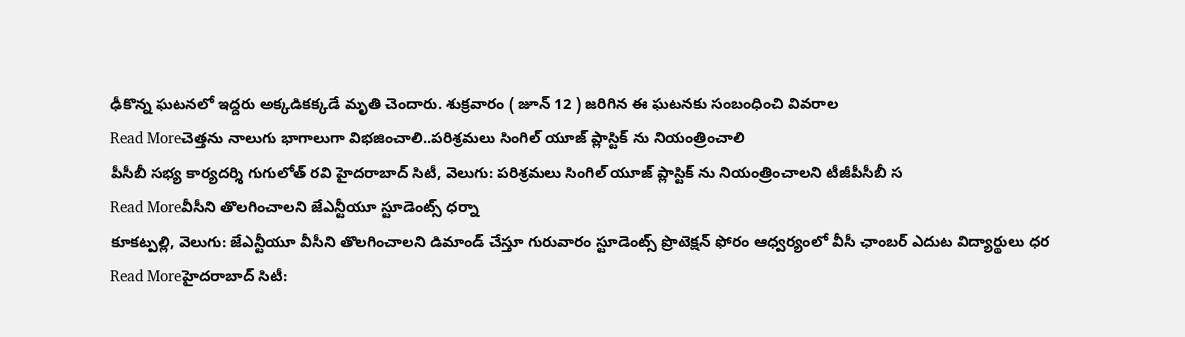ఢీకొన్న ఘటనలో ఇద్దరు అక్కడికక్కడే మృతి చెందారు. శుక్రవారం ( జూన్ 12 ) జరిగిన ఈ ఘటనకు సంబంధించి వివరాల
Read Moreచెత్తను నాలుగు భాగాలుగా విభజించాలి..పరిశ్రమలు సింగిల్ యూజ్ ప్లాస్టిక్ ను నియంత్రించాలి
పీసీబీ సభ్య కార్యదర్శి గుగులోత్ రవి హైదరాబాద్ సిటీ, వెలుగు: పరిశ్రమలు సింగిల్ యూజ్ ప్లాస్టిక్ ను నియంత్రించాలని టీజీపీసీబీ స
Read Moreవీసీని తొలగించాలని జేఎన్టీయూ స్టూడెంట్స్ ధర్నా
కూకట్పల్లి, వెలుగు: జేఎన్టీయూ వీసీని తొలగించాలని డిమాండ్ చేస్తూ గురువారం స్టూడెంట్స్ ప్రొటెక్షన్ ఫోరం ఆధ్వర్యంలో వీసీ ఛాంబర్ ఎదుట విద్యార్థులు ధర
Read Moreహైదరాబాద్ సిటీ: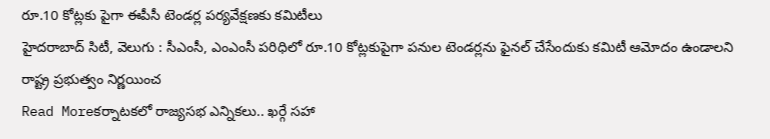రూ.10 కోట్లకు పైగా ఈపీసీ టెండర్ల పర్యవేక్షణకు కమిటీలు
హైదరాబాద్ సిటీ, వెలుగు : సీఎంసీ, ఎంఎంసీ పరిధిలో రూ.10 కోట్లకుపైగా పనుల టెండర్లను ఫైనల్ చేసేందుకు కమిటీ ఆమోదం ఉండాలని రాష్ట్ర ప్రభుత్వం నిర్ణయించ
Read Moreకర్నాటకలో రాజ్యసభ ఎన్నికలు.. ఖర్గే సహా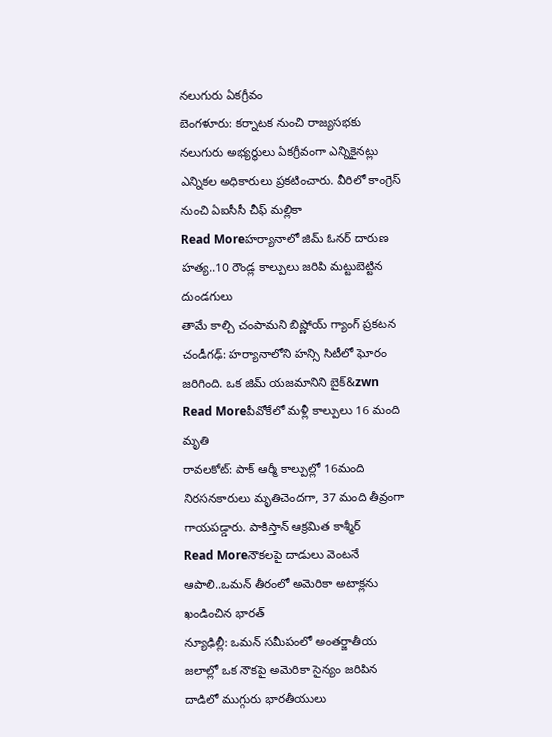నలుగురు ఏకగ్రీవం
బెంగళూరు: కర్నాటక నుంచి రాజ్యసభకు నలుగురు అభ్యర్థులు ఏకగ్రీవంగా ఎన్నికైనట్లు ఎన్నికల అధికారులు ప్రకటించారు. వీరిలో కాంగ్రెస్ నుంచి ఏఐసీసీ చీఫ్ మల్లికా
Read Moreహర్యానాలో జిమ్ ఓనర్ దారుణ హత్య..10 రౌండ్ల కాల్పులు జరిపి మట్టుబెట్టిన దుండగులు
తామే కాల్చి చంపామని బిష్ణోయ్ గ్యాంగ్ ప్రకటన చండీగఢ్: హర్యానాలోని హన్సి సిటీలో ఘోరం జరిగింది. ఒక జిమ్ యజమానిని బైక్&zwn
Read Moreపీవోకేలో మళ్లీ కాల్పులు 16 మంది మృతి
రావలకోట్: పాక్ ఆర్మీ కాల్పుల్లో 16మంది నిరసనకారులు మృతిచెందగా, 37 మంది తీవ్రంగా గాయపడ్డారు. పాకిస్తాన్ ఆక్రమిత కాశ్మీర్
Read Moreనౌకలపై దాడులు వెంటనే ఆపాలి..ఒమన్ తీరంలో అమెరికా అటాక్లను ఖండించిన భారత్
న్యూఢిల్లీ: ఒమన్ సమీపంలో అంతర్జాతీయ జలాల్లో ఒక నౌకపై అమెరికా సైన్యం జరిపిన దాడిలో ముగ్గురు భారతీయులు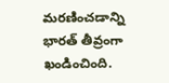మరణించడాన్ని భారత్ తీవ్రంగా ఖండించింది.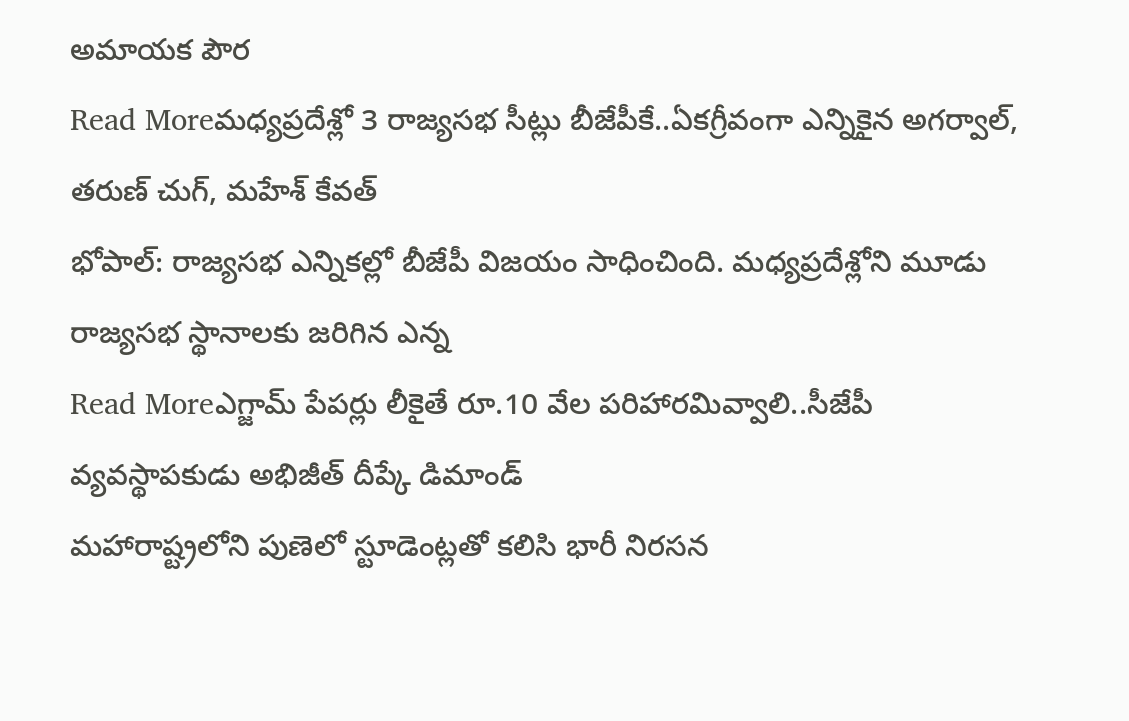అమాయక పౌర
Read Moreమధ్యప్రదేశ్లో 3 రాజ్యసభ సీట్లు బీజేపీకే..ఏకగ్రీవంగా ఎన్నికైన అగర్వాల్, తరుణ్ చుగ్, మహేశ్ కేవత్
భోపాల్: రాజ్యసభ ఎన్నికల్లో బీజేపీ విజయం సాధించింది. మధ్యప్రదేశ్లోని మూడు రాజ్యసభ స్థానాలకు జరిగిన ఎన్న
Read Moreఎగ్జామ్ పేపర్లు లీకైతే రూ.10 వేల పరిహారమివ్వాలి..సీజేపీ వ్యవస్థాపకుడు అభిజీత్ దీప్కే డిమాండ్
మహారాష్ట్రలోని పుణెలో స్టూడెంట్లతో కలిసి భారీ నిరసన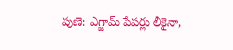పుణె: ఎగ్జామ్ పేపర్లు లీకైనా,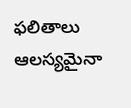ఫలితాలు ఆలస్యమైనా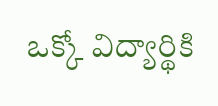ఒక్కో విద్యార్థికి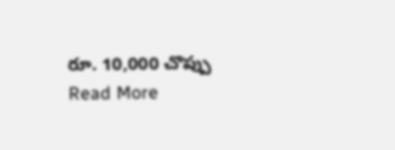రూ. 10,000 చొప్పు
Read More